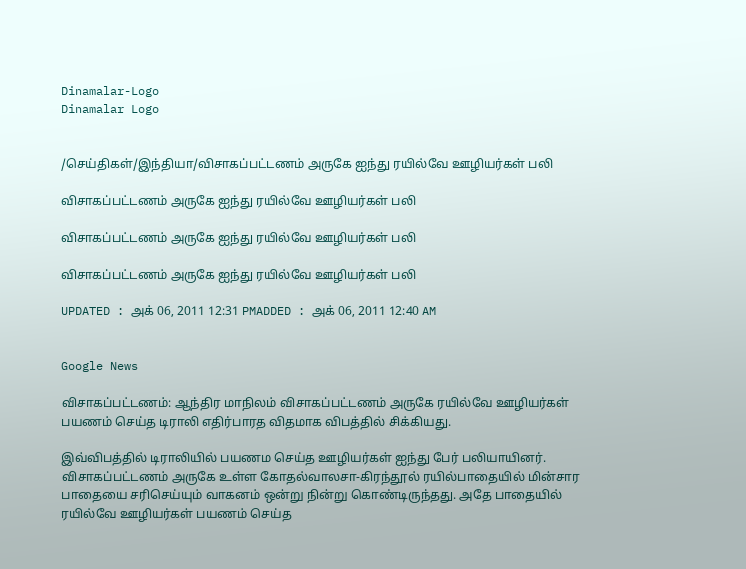Dinamalar-Logo
Dinamalar Logo


/செய்திகள்/இந்தியா/விசாகப்பட்டணம் அருகே ஐந்து ரயில்வே ஊழியர்கள் பலி

விசாகப்பட்டணம் அருகே ஐந்து ரயில்வே ஊழியர்கள் பலி

விசாகப்பட்டணம் அருகே ஐந்து ரயில்வே ஊழியர்கள் பலி

விசாகப்பட்டணம் அருகே ஐந்து ரயில்வே ஊழியர்கள் பலி

UPDATED : அக் 06, 2011 12:31 PMADDED : அக் 06, 2011 12:40 AM


Google News

விசாகப்பட்டணம்: ஆந்திர மாநிலம் விசாகப்பட்டணம் அருகே ரயில்வே ஊழியர்கள் பயணம் செய்த டிராலி எதிர்பாரத விதமாக விபத்தில் சிக்கியது.

இவ்விபத்தில் டிராலியில் பயணம செய்த ஊழியர்கள் ஐந்து பேர் பலியாயினர். விசாகப்பட்டணம் அருகே உள்ள கோதல்வாலசா-கிரந்தூல் ரயில்பாதையில் மின்சார பாதையை சரிசெய்யும் வாகனம் ஒன்று நின்று கொண்டிருந்தது. அதே பாதையில் ரயில்‌வே ஊழியர்கள் பயணம் செய்த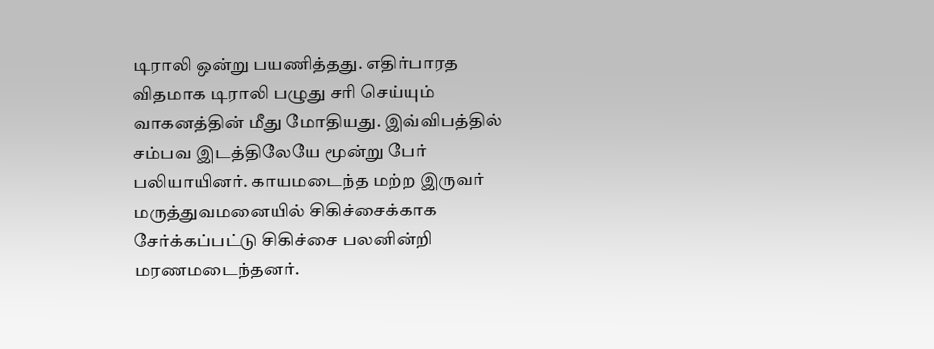டிராலி ஒன்று பயணித்தது. எதிர்பாரத விதமாக டிராலி பழுது சரி செய்யும் வாகனத்தின் மீது மோதியது. இவ்விபத்தில் சம்பவ இடத்திலேயே மூன்று பேர் பலியாயினர். காயமடைந்த மற்ற இருவர் மருத்துவமனையில் சிகிச்சைக்காக சேர்க்கப்பட்டு சிகிச்சை பலனின்றி மரணமடைந்தனர்.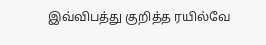இவ்விபத்து குறித்த ரயில்வே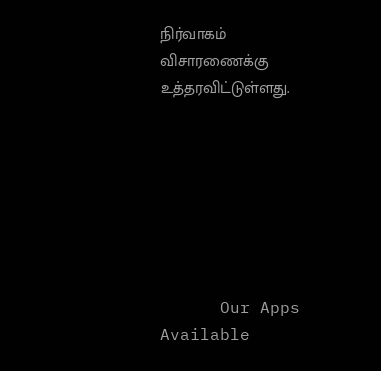நிர்வாகம் விசாரணைக்கு உத்தரவிட்டுள்ளது.







      Our Apps Available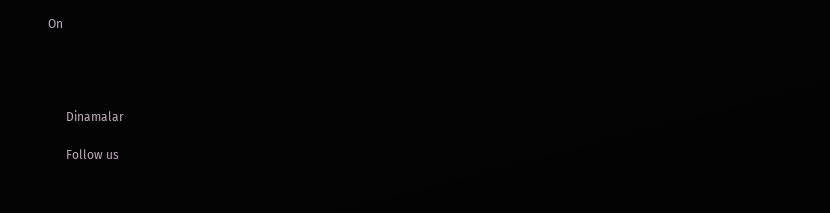On




      Dinamalar

      Follow us